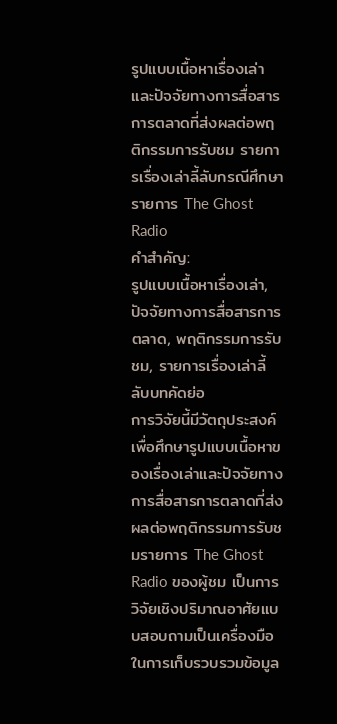รูปแบบเนื้อหาเรื่องเล่าและปัจจัยทางการสื่อสารการตลาดที่ส่งผลต่อพฤติกรรมการรับชม รายการเรื่องเล่าลี้ลับกรณีศึกษา รายการ The Ghost Radio
คำสำคัญ:
รูปแบบเนื้อหาเรื่องเล่า, ปัจจัยทางการสื่อสารการตลาด, พฤติกรรมการรับชม, รายการเรื่องเล่าลี้ลับบทคัดย่อ
การวิจัยนี้มีวัตถุประสงค์เพื่อศึกษารูปแบบเนื้อหาของเรื่องเล่าและปัจจัยทางการสื่อสารการตลาดที่ส่งผลต่อพฤติกรรมการรับชมรายการ The Ghost Radio ของผู้ชม เป็นการวิจัยเชิงปริมาณอาศัยแบบสอบถามเป็นเครื่องมือในการเก็บรวบรวมข้อมูล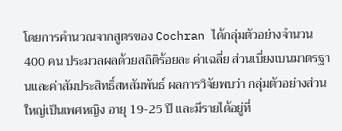โดยการคำนวณจากสูตรของ Cochran ได้กลุ่มตัวอย่างจำนวน 400 คน ประมวลผลด้วยสถิติร้อยละ ค่าเฉลี่ย ส่วนเบี่ยงเบนมาตรฐานและค่าสัมประสิทธิ์สหสัมพันธ์ ผลการวิจัยพบว่า กลุ่มตัวอย่างส่วนใหญ่เป็นเพศหญิง อายุ 19-25 ปี และมีรายได้อยู่ที่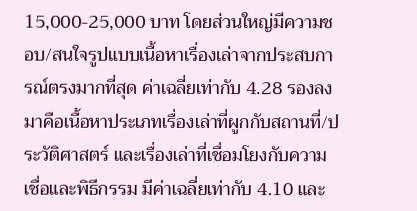15,000-25,000 บาท โดยส่วนใหญ่มีความชอบ/สนใจรูปแบบเนื้อหาเรื่องเล่าจากประสบการณ์ตรงมากที่สุด ค่าเฉลี่ยเท่ากับ 4.28 รองลงมาคือเนื้อหาประเภทเรื่องเล่าที่ผูกกับสถานที่/ประวัติศาสตร์ และเรื่องเล่าที่เชื่อมโยงกับความเชื่อและพิธีกรรม มีค่าเฉลี่ยเท่ากับ 4.10 และ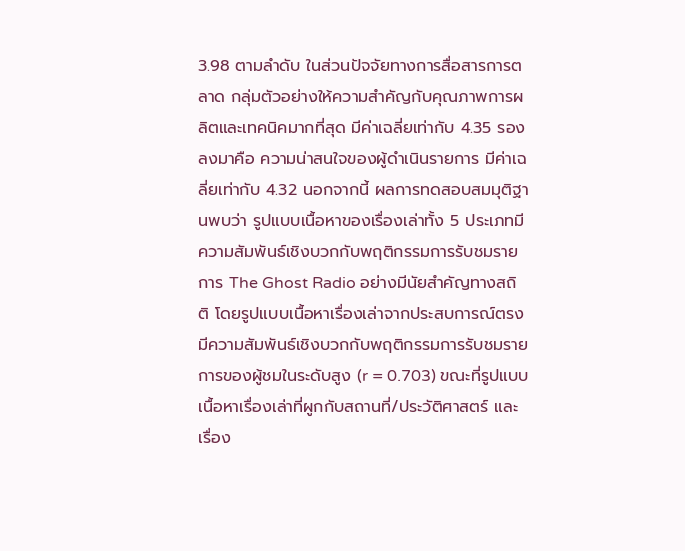3.98 ตามลำดับ ในส่วนปัจจัยทางการสื่อสารการตลาด กลุ่มตัวอย่างให้ความสำคัญกับคุณภาพการผลิตและเทคนิคมากที่สุด มีค่าเฉลี่ยเท่ากับ 4.35 รองลงมาคือ ความน่าสนใจของผู้ดำเนินรายการ มีค่าเฉลี่ยเท่ากับ 4.32 นอกจากนี้ ผลการทดสอบสมมุติฐานพบว่า รูปแบบเนื้อหาของเรื่องเล่าทั้ง 5 ประเภทมีความสัมพันธ์เชิงบวกกับพฤติกรรมการรับชมรายการ The Ghost Radio อย่างมีนัยสำคัญทางสถิติ โดยรูปแบบเนื้อหาเรื่องเล่าจากประสบการณ์ตรงมีความสัมพันธ์เชิงบวกกับพฤติกรรมการรับชมรายการของผู้ชมในระดับสูง (r = 0.703) ขณะที่รูปแบบเนื้อหาเรื่องเล่าที่ผูกกับสถานที่/ประวัติศาสตร์ และเรื่อง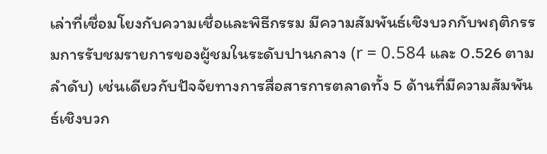เล่าที่เชื่อมโยงกับความเชื่อและพิธีกรรม มีความสัมพันธ์เชิงบวกกับพฤติกรรมการรับชมรายการของผู้ชมในระดับปานกลาง (r = 0.584 และ 0.526 ตามลำดับ) เช่นเดียวกับปัจจัยทางการสื่อสารการตลาดทั้ง 5 ด้านที่มีความสัมพันธ์เชิงบวก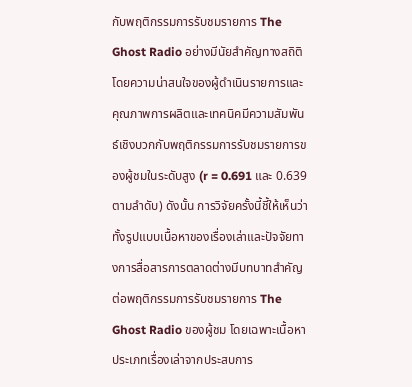กับพฤติกรรมการรับชมรายการ The Ghost Radio อย่างมีนัยสำคัญทางสถิติ โดยความน่าสนใจของผู้ดำเนินรายการและคุณภาพการผลิตและเทคนิคมีความสัมพันธ์เชิงบวกกับพฤติกรรมการรับชมรายการของผู้ชมในระดับสูง (r = 0.691 และ 0.639 ตามลำดับ) ดังนั้น การวิจัยครั้งนี้ชี้ให้เห็นว่า ทั้งรูปแบบเนื้อหาของเรื่องเล่าและปัจจัยทางการสื่อสารการตลาดต่างมีบทบาทสำคัญต่อพฤติกรรมการรับชมรายการ The Ghost Radio ของผู้ชม โดยเฉพาะเนื้อหาประเภทเรื่องเล่าจากประสบการ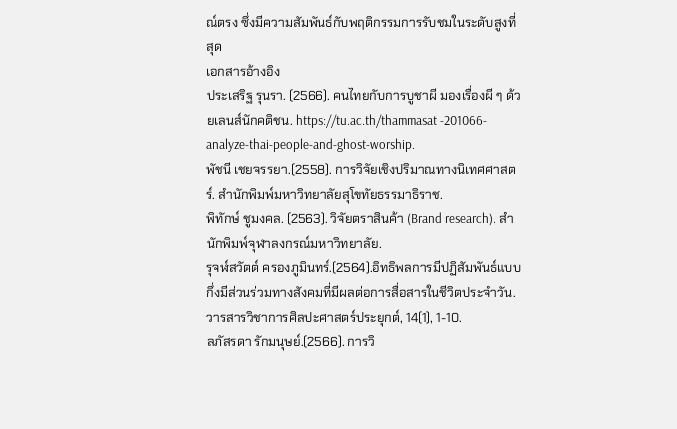ณ์ตรง ซึ่งมีความสัมพันธ์กับพฤติกรรมการรับชมในระดับสูงที่สุด
เอกสารอ้างอิง
ประเสริฐ รุนรา. (2566). คนไทยกับการบูชาผี มองเรื่องผี ๆ ด้วยเลนส์นักคติชน. https://tu.ac.th/thammasat -201066-analyze-thai-people-and-ghost-worship.
พัชนี เชยจรรยา.(2558). การวิจัยเชิงปริมาณทางนิเทศศาสตร์. สำนักพิมพ์มหาวิทยาลัยสุโขทัยธรรมาธิราช.
พิทักษ์ ชูมงคล. (2563). วิจัยตราสินค้า (Brand research). สำนักพิมพ์จุฬาลงกรณ์มหาวิทยาลัย.
รุจฬ์สวัตต์ ครองภูมินทร์.(2564).อิทธิพลการมีปฏิสัมพันธ์แบบกึ่งมีส่วนร่วมทางสังคมที่มีผลต่อการสื่อสารในชีวิตประจำวัน.วารสารวิชาการศิลปะศาสตร์ประยุกต์, 14(1), 1-10.
ลภัสรดา รักมนุษย์.(2566). การวิ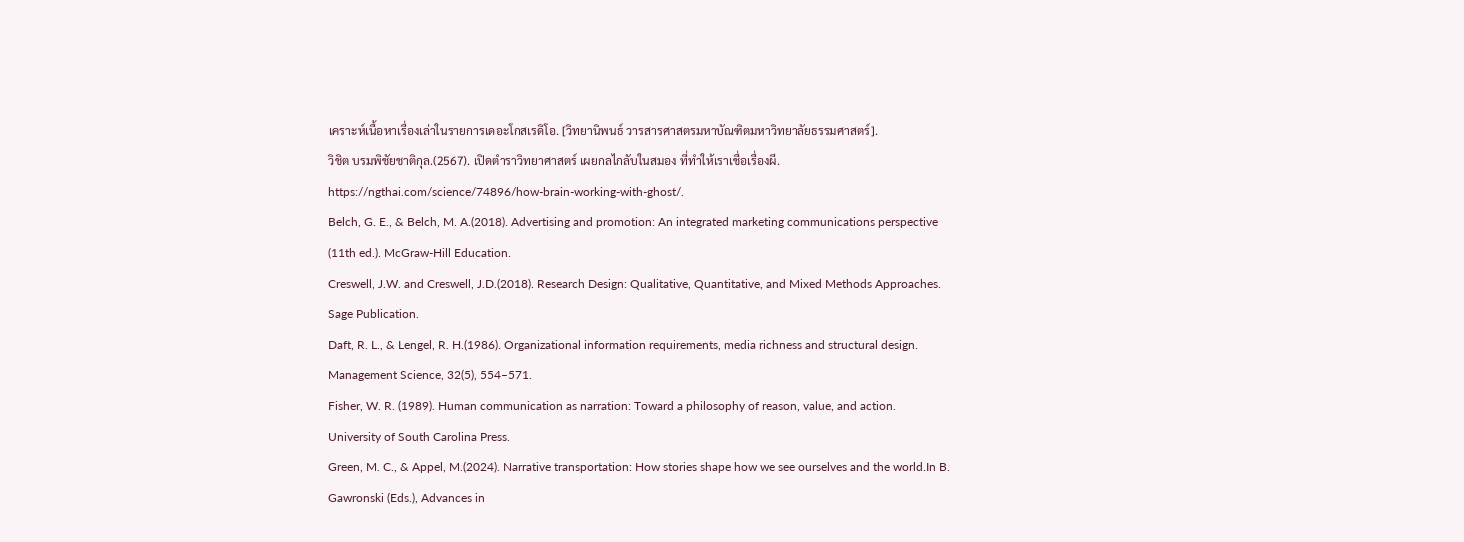เคราะห์เนื้อหาเรื่องเล่าในรายการเดอะโกสเรดิโอ. [วิทยานิพนธ์ วารสารศาสตรมหาบัณฑิตมหาวิทยาลัยธรรมศาสตร์].
วิชิต บรมพิชัยชาติกุล.(2567). เปิดตำราวิทยาศาสตร์ เผยกลไกลับในสมอง ที่ทำให้เราเชื่อเรื่องผี. https://ngthai.com/science/74896/how-brain-working-with-ghost/.
Belch, G. E., & Belch, M. A.(2018). Advertising and promotion: An integrated marketing communications perspective (11th ed.). McGraw-Hill Education.
Creswell, J.W. and Creswell, J.D.(2018). Research Design: Qualitative, Quantitative, and Mixed Methods Approaches. Sage Publication.
Daft, R. L., & Lengel, R. H.(1986). Organizational information requirements, media richness and structural design. Management Science, 32(5), 554–571.
Fisher, W. R. (1989). Human communication as narration: Toward a philosophy of reason, value, and action. University of South Carolina Press.
Green, M. C., & Appel, M.(2024). Narrative transportation: How stories shape how we see ourselves and the world.In B. Gawronski (Eds.), Advances in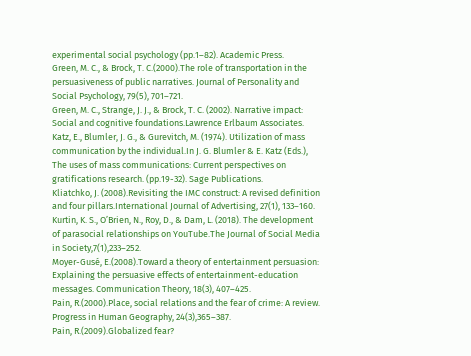experimental social psychology (pp.1–82). Academic Press.
Green, M. C., & Brock, T. C.(2000).The role of transportation in the persuasiveness of public narratives. Journal of Personality and Social Psychology, 79(5), 701–721.
Green, M. C., Strange, J. J., & Brock, T. C. (2002). Narrative impact: Social and cognitive foundations.Lawrence Erlbaum Associates.
Katz, E., Blumler, J. G., & Gurevitch, M. (1974). Utilization of mass communication by the individual.In J. G. Blumler & E. Katz (Eds.), The uses of mass communications: Current perspectives on gratifications research. (pp.19-32). Sage Publications.
Kliatchko, J. (2008).Revisiting the IMC construct: A revised definition and four pillars.International Journal of Advertising, 27(1), 133–160.
Kurtin, K. S., O’Brien, N., Roy, D., & Dam, L. (2018). The development of parasocial relationships on YouTube.The Journal of Social Media in Society,7(1),233–252.
Moyer-Gusé, E.(2008).Toward a theory of entertainment persuasion: Explaining the persuasive effects of entertainment-education messages. Communication Theory, 18(3), 407–425.
Pain, R.(2000).Place, social relations and the fear of crime: A review. Progress in Human Geography, 24(3),365–387.
Pain, R.(2009).Globalized fear?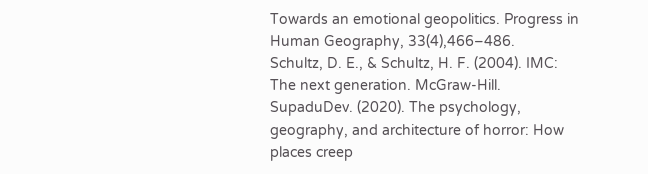Towards an emotional geopolitics. Progress in Human Geography, 33(4),466–486.
Schultz, D. E., & Schultz, H. F. (2004). IMC: The next generation. McGraw-Hill.
SupaduDev. (2020). The psychology, geography, and architecture of horror: How places creep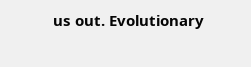us out. Evolutionary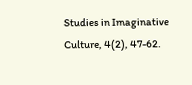Studies in Imaginative Culture, 4(2), 47-62.